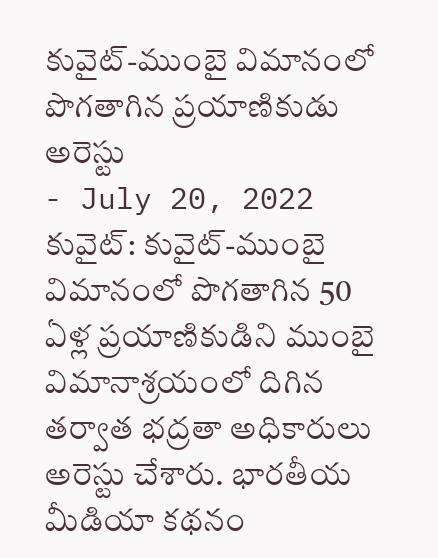కువైట్-ముంబై విమానంలో పొగతాగిన ప్రయాణికుడు అరెస్టు
- July 20, 2022
కువైట్: కువైట్-ముంబై విమానంలో పొగతాగిన 50 ఏళ్ల ప్రయాణికుడిని ముంబై విమానాశ్రయంలో దిగిన తర్వాత భద్రతా అధికారులు అరెస్టు చేశారు. భారతీయ మీడియా కథనం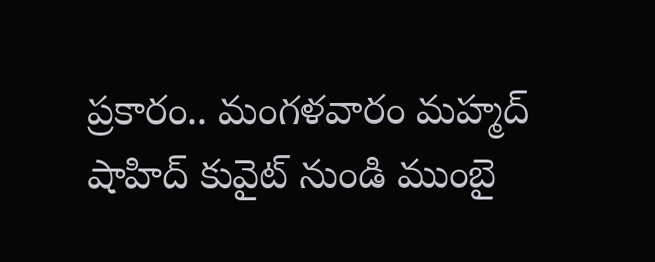ప్రకారం.. మంగళవారం మహ్మద్ షాహిద్ కువైట్ నుండి ముంబై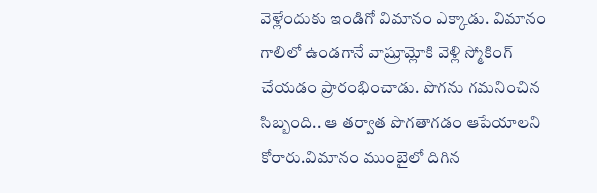వెళ్లేందుకు ఇండిగో విమానం ఎక్కాడు. విమానం గాలిలో ఉండగానే వాష్రూమ్లోకి వెళ్లి స్మోకింగ్ చేయడం ప్రారంభించాడు. పొగను గమనించిన సిబ్బంది.. ఆ తర్వాత పొగతాగడం ఆపేయాలని కోరారు.విమానం ముంబైలో దిగిన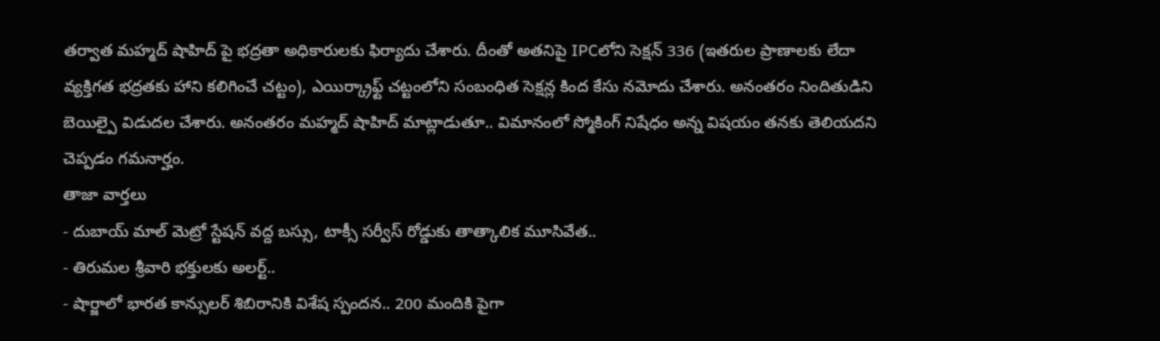తర్వాత మహ్మద్ షాహిద్ పై భద్రతా అధికారులకు ఫిర్యాదు చేశారు. దీంతో అతనిపై IPCలోని సెక్షన్ 336 (ఇతరుల ప్రాణాలకు లేదా వ్యక్తిగత భద్రతకు హాని కలిగించే చట్టం), ఎయిర్క్రాఫ్ట్ చట్టంలోని సంబంధిత సెక్షన్ల కింద కేసు నమోదు చేశారు. అనంతరం నిందితుడిని బెయిల్పై విడుదల చేశారు. అనంతరం మహ్మద్ షాహిద్ మాట్లాడుతూ.. విమానంలో స్మోకింగ్ నిషేధం అన్న విషయం తనకు తెలియదని చెప్పడం గమనార్హం.
తాజా వార్తలు
- దుబాయ్ మాల్ మెట్రో స్టేషన్ వద్ద బస్సు, టాక్సీ సర్వీస్ రోడ్డుకు తాత్కాలిక మూసివేత..
- తిరుమల శ్రీవారి భక్తులకు అలర్ట్..
- షార్జాలో భారత కాన్సులర్ శిబిరానికి విశేష స్పందన.. 200 మందికి పైగా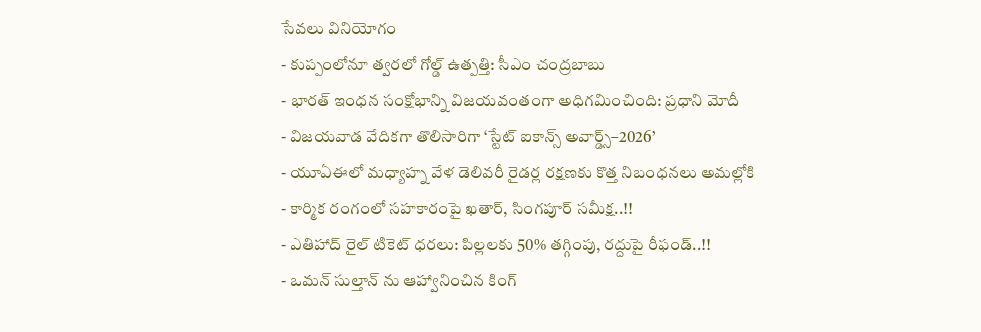సేవలు వినియోగం
- కుప్పంలోనూ త్వరలో గోల్డ్ ఉత్పత్తి: సీఎం చంద్రబాబు
- భారత్ ఇంధన సంక్షోభాన్ని విజయవంతంగా అధిగమించింది: ప్రధాని మోదీ
- విజయవాడ వేదికగా తొలిసారిగా ‘స్టేట్ ఐకాన్స్ అవార్డ్స్–2026’
- యూఏఈలో మధ్యాహ్న వేళ డెలివరీ రైడర్ల రక్షణకు కొత్త నిబంధనలు అమల్లోకి
- కార్మిక రంగంలో సహకారంపై ఖతార్, సింగపూర్ సమీక్ష..!!
- ఎతిహాద్ రైల్ టికెట్ ధరలు: పిల్లలకు 50% తగ్గింపు, రద్దుపై రీఫండ్..!!
- ఒమన్ సుల్తాన్ ను ఆహ్వానించిన కింగ్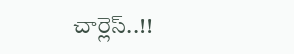చార్లెస్..!!